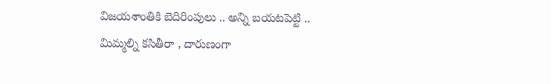విజయశాంతికి బెదిరింపులు .. అన్ని బయటపెట్టి .. మిమ్మల్ని కసితీరా , దారుణంగా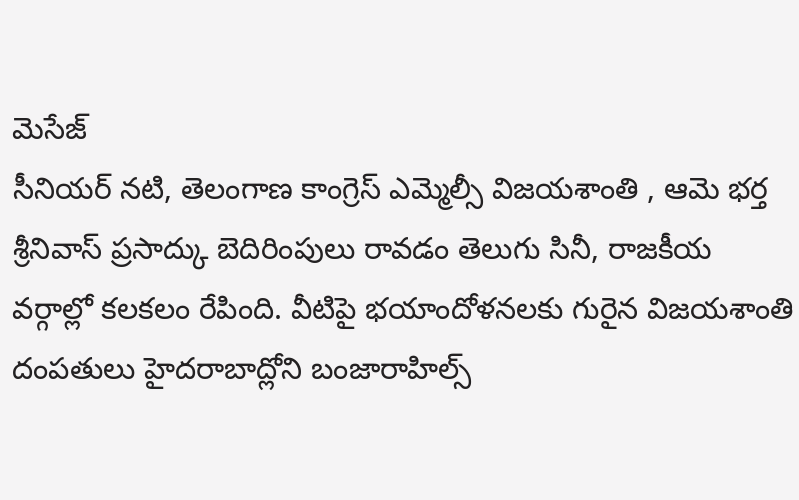మెసేజ్
సీనియర్ నటి, తెలంగాణ కాంగ్రెస్ ఎమ్మెల్సీ విజయశాంతి , ఆమె భర్త శ్రీనివాస్ ప్రసాద్కు బెదిరింపులు రావడం తెలుగు సినీ, రాజకీయ వర్గాల్లో కలకలం రేపింది. వీటిపై భయాందోళనలకు గురైన విజయశాంతి దంపతులు హైదరాబాద్లోని బంజారాహిల్స్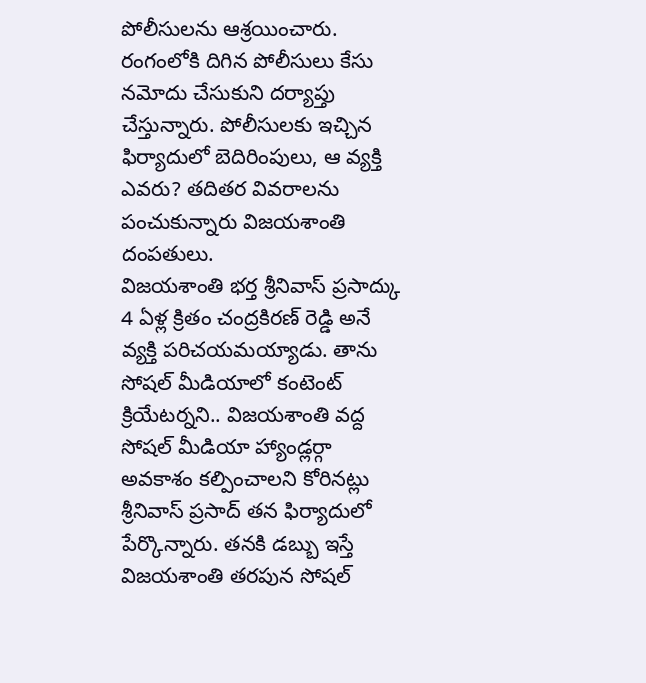పోలీసులను ఆశ్రయించారు. రంగంలోకి దిగిన పోలీసులు కేసు నమోదు చేసుకుని దర్యాప్తు చేస్తున్నారు. పోలీసులకు ఇచ్చిన ఫిర్యాదులో బెదిరింపులు, ఆ వ్యక్తి ఎవరు? తదితర వివరాలను పంచుకున్నారు విజయశాంతి దంపతులు.
విజయశాంతి భర్త శ్రీనివాస్ ప్రసాద్కు 4 ఏళ్ల క్రితం చంద్రకిరణ్ రెడ్డి అనే వ్యక్తి పరిచయమయ్యాడు. తాను సోషల్ మీడియాలో కంటెంట్ క్రియేటర్నని.. విజయశాంతి వద్ద సోషల్ మీడియా హ్యాండ్లర్గా అవకాశం కల్పించాలని కోరినట్లు శ్రీనివాస్ ప్రసాద్ తన ఫిర్యాదులో పేర్కొన్నారు. తనకి డబ్బు ఇస్తే విజయశాంతి తరపున సోషల్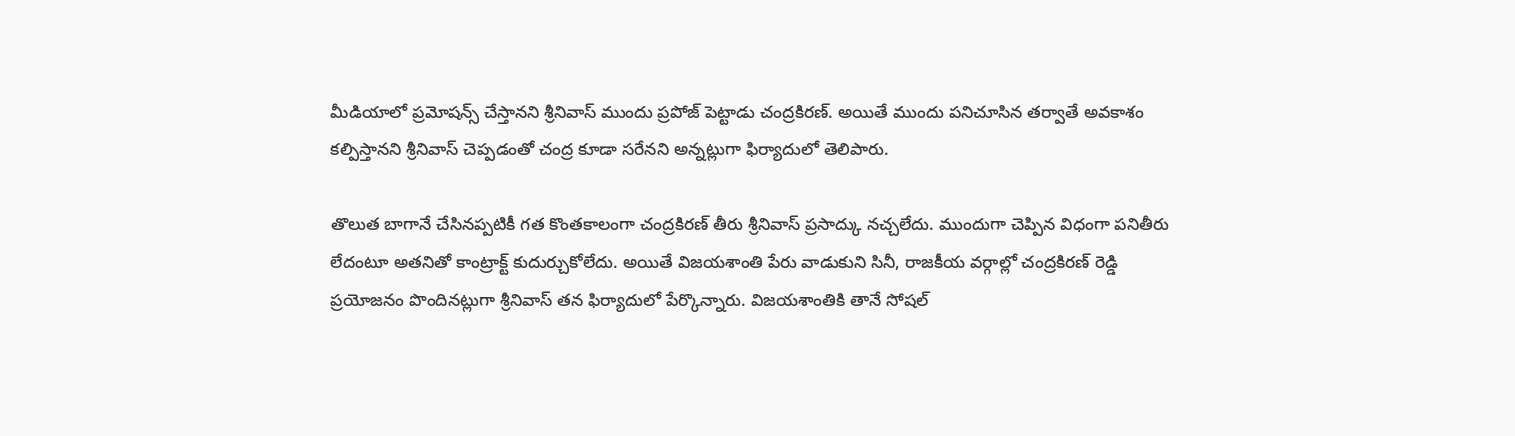మీడియాలో ప్రమోషన్స్ చేస్తానని శ్రీనివాస్ ముందు ప్రపోజ్ పెట్టాడు చంద్రకిరణ్. అయితే ముందు పనిచూసిన తర్వాతే అవకాశం కల్పిస్తానని శ్రీనివాస్ చెప్పడంతో చంద్ర కూడా సరేనని అన్నట్లుగా ఫిర్యాదులో తెలిపారు.

తొలుత బాగానే చేసినప్పటికీ గత కొంతకాలంగా చంద్రకిరణ్ తీరు శ్రీనివాస్ ప్రసాద్కు నచ్చలేదు. ముందుగా చెప్పిన విధంగా పనితీరు లేదంటూ అతనితో కాంట్రాక్ట్ కుదుర్చుకోలేదు. అయితే విజయశాంతి పేరు వాడుకుని సినీ, రాజకీయ వర్గాల్లో చంద్రకిరణ్ రెడ్డి ప్రయోజనం పొందినట్లుగా శ్రీనివాస్ తన ఫిర్యాదులో పేర్కొన్నారు. విజయశాంతికి తానే సోషల్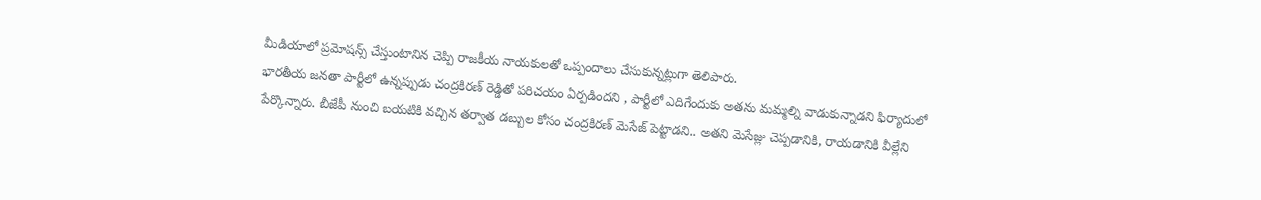మీడియాలో ప్రమోషన్స్ చేస్తుంటానిన చెప్పి రాజకీయ నాయకులతో ఒప్పందాలు చేసుకున్నట్లుగా తెలిపారు.
భారతీయ జనతా పార్టీలో ఉన్నప్పుడు చంద్రకిరణ్ రెడ్డితో పరిచయం ఏర్పడిందని , పార్టీలో ఎదిగేందుకు అతను మమ్మల్ని వాడుకున్నాడని ఫిర్యాదులో పేర్కొన్నారు. బీజేపీ నుంచి బయటికి వచ్చిన తర్వాత డబ్బుల కోసం చంద్రకిరణ్ మెసేజ్ పెట్టాడని.. అతని మెసేజ్లు చెప్పడానికి, రాయడానికి వీల్లేని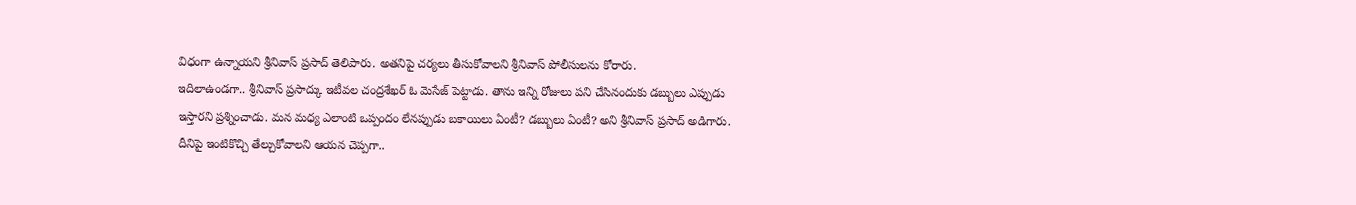విధంగా ఉన్నాయని శ్రీనివాస్ ప్రసాద్ తెలిపారు. అతనిపై చర్యలు తీసుకోవాలని శ్రీనివాస్ పోలీసులను కోరారు.
ఇదిలాఉండగా.. శ్రీనివాస్ ప్రసాద్కు ఇటీవల చంద్రశేఖర్ ఓ మెసేజ్ పెట్టాడు. తాను ఇన్ని రోజులు పని చేసినందుకు డబ్బులు ఎప్పుడు ఇస్తారని ప్రశ్నించాడు. మన మధ్య ఎలాంటి ఒప్పందం లేనప్పుడు బకాయిలు ఏంటీ? డబ్బులు ఏంటీ? అని శ్రీనివాస్ ప్రసాద్ అడిగారు. దీనిపై ఇంటికొచ్చి తేల్చుకోవాలని ఆయన చెప్పగా..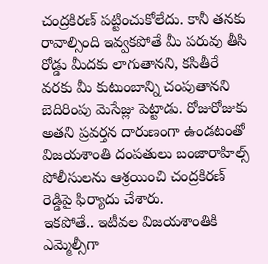చంద్రకిరణ్ పట్టించుకోలేదు. కానీ తనకు రావాల్సింది ఇవ్వకపోతే మీ పరువు తీసి రోడ్డు మీదకు లాగుతానని, కసితీరే వరకు మీ కుటుంబాన్ని చంపుతానని బెదిరింపు మెసేజ్లు పెట్టాడు. రోజురోజుకు అతని ప్రవర్తన దారుణంగా ఉండటంతో విజయశాంతి దంపతులు బంజారాహిల్స్ పోలీసులను ఆశ్రయించి చంద్రకిరణ్ రెడ్డిపై ఫిర్యాదు చేశారు.
ఇకపోతే.. ఇటీవల విజయశాంతికి ఎమ్మెల్సీగా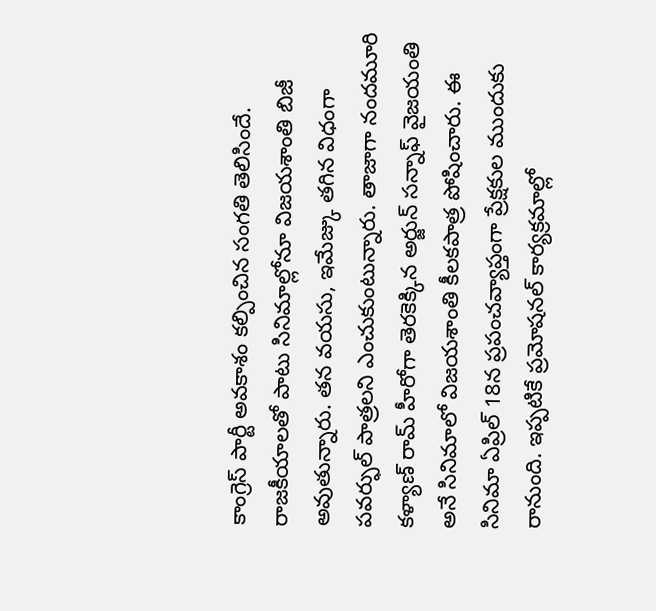కాంగ్రెస్ పార్టీ అవకాశం కల్పించిన సంగతి తెలిసిందే. రాజకీయాలతో పాటు సినిమాల్లోనూ విజయశాంతి బిజీ అవుతున్నారు. తన వయసు, ఇమేజ్కు తగిన విధంగా పవర్ఫుల్ పాత్రలని ఎంచుకుంటున్నారు. తాజాగా నందమూరి కళ్యాణ్ రామ్ హీరోగా తెరకెక్కిన అర్జున్ సన్నాఫ్ వైజయంతి అనే సినిమాలో విజయశాంతి కీలకపాత్ర పోషించారు. ఈ సినిమా ఏప్రిల్ 18న ప్రపంచవ్యాప్తంగా ప్రేక్షకుల ముందుకు రానుంది. ఇప్పటికే ప్రమోషనల్ కార్యక్రమాల్లో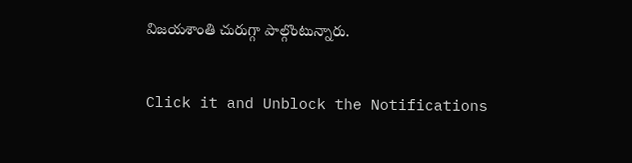విజయశాంతి చురుగ్గా పాల్గొంటున్నారు.


Click it and Unblock the Notifications